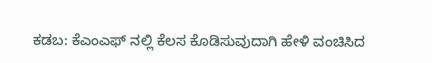ಕಡಬ: ಕೆಎಂಎಫ್ ನಲ್ಲಿ ಕೆಲಸ ಕೊಡಿಸುವುದಾಗಿ ಹೇಳಿ ವಂಚಿಸಿದ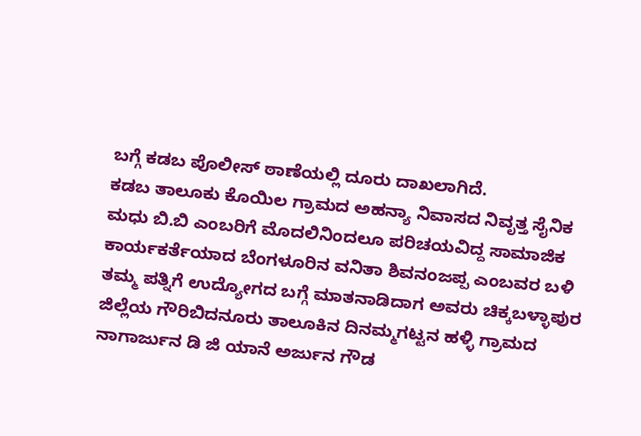ಬಗ್ಗೆ ಕಡಬ ಪೊಲೀಸ್ ಠಾಣೆಯಲ್ಲಿ ದೂರು ದಾಖಲಾಗಿದೆ.
ಕಡಬ ತಾಲೂಕು ಕೊಯಿಲ ಗ್ರಾಮದ ಅಹನ್ಯಾ ನಿವಾಸದ ನಿವೃತ್ತ ಸೈನಿಕ ಮಧು ಬಿ.ಬಿ ಎಂಬರಿಗೆ ಮೊದಲಿನಿಂದಲೂ ಪರಿಚಯವಿದ್ದ ಸಾಮಾಜಿಕ ಕಾರ್ಯಕರ್ತೆಯಾದ ಬೆಂಗಳೂರಿನ ವನಿತಾ ಶಿವನಂಜಪ್ಪ ಎಂಬವರ ಬಳಿ ತಮ್ಮ ಪತ್ನಿಗೆ ಉದ್ಯೋಗದ ಬಗ್ಗೆ ಮಾತನಾಡಿದಾಗ ಅವರು ಚಿಕ್ಕಬಳ್ಳಾಪುರ ಜಿಲ್ಲೆಯ ಗೌರಿಬಿದನೂರು ತಾಲೂಕಿನ ದಿನಮ್ಮಗಟ್ಟನ ಹಳ್ಳಿ ಗ್ರಾಮದ ನಾಗಾರ್ಜುನ ಡಿ ಜಿ ಯಾನೆ ಅರ್ಜುನ ಗೌಡ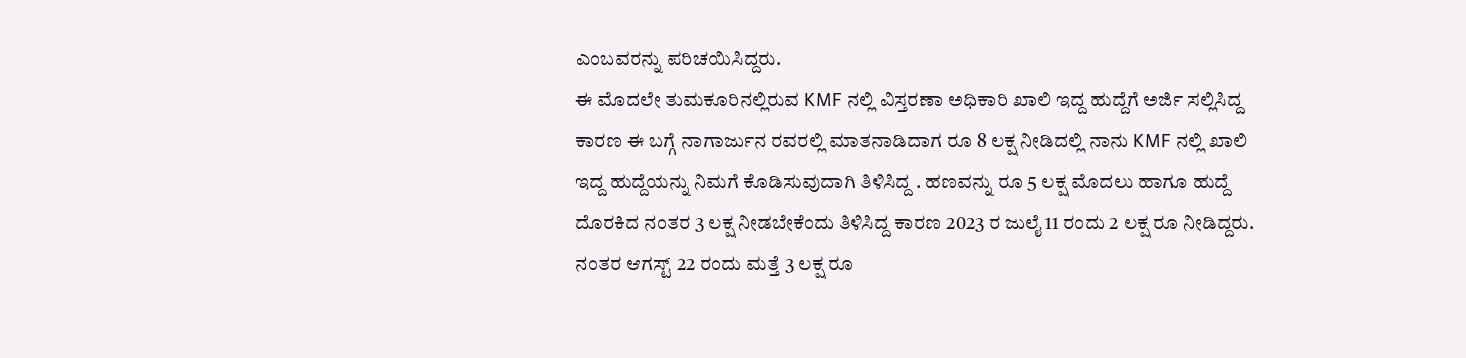ಎಂಬವರನ್ನು ಪರಿಚಯಿಸಿದ್ದರು.
ಈ ಮೊದಲೇ ತುಮಕೂರಿನಲ್ಲಿರುವ KMF ನಲ್ಲಿ ವಿಸ್ತರಣಾ ಅಧಿಕಾರಿ ಖಾಲಿ ಇದ್ದ ಹುದ್ದೆಗೆ ಅರ್ಜಿ ಸಲ್ಲಿಸಿದ್ದ ಕಾರಣ ಈ ಬಗ್ಗೆ ನಾಗಾರ್ಜುನ ರವರಲ್ಲಿ ಮಾತನಾಡಿದಾಗ ರೂ 8 ಲಕ್ಷ ನೀಡಿದಲ್ಲಿ ನಾನು KMF ನಲ್ಲಿ ಖಾಲಿ ಇದ್ದ ಹುದ್ದೆಯನ್ನು ನಿಮಗೆ ಕೊಡಿಸುವುದಾಗಿ ತಿಳಿಸಿದ್ದ . ಹಣವನ್ನು ರೂ 5 ಲಕ್ಷ ಮೊದಲು ಹಾಗೂ ಹುದ್ದೆ ದೊರಕಿದ ನಂತರ 3 ಲಕ್ಷ ನೀಡಬೇಕೆಂದು ತಿಳಿಸಿದ್ದ ಕಾರಣ 2023 ರ ಜುಲೈ 11 ರಂದು 2 ಲಕ್ಷ ರೂ ನೀಡಿದ್ದರು. ನಂತರ ಆಗಸ್ಟ್ 22 ರಂದು ಮತ್ತೆ 3 ಲಕ್ಷ ರೂ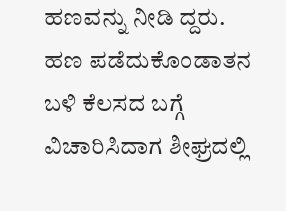ಹಣವನ್ನು ನೀಡಿ ದ್ದರು.
ಹಣ ಪಡೆದುಕೊಂಡಾತನ ಬಳಿ ಕೆಲಸದ ಬಗ್ಗೆ ವಿಚಾರಿಸಿದಾಗ ಶೀಘ್ರದಲ್ಲಿ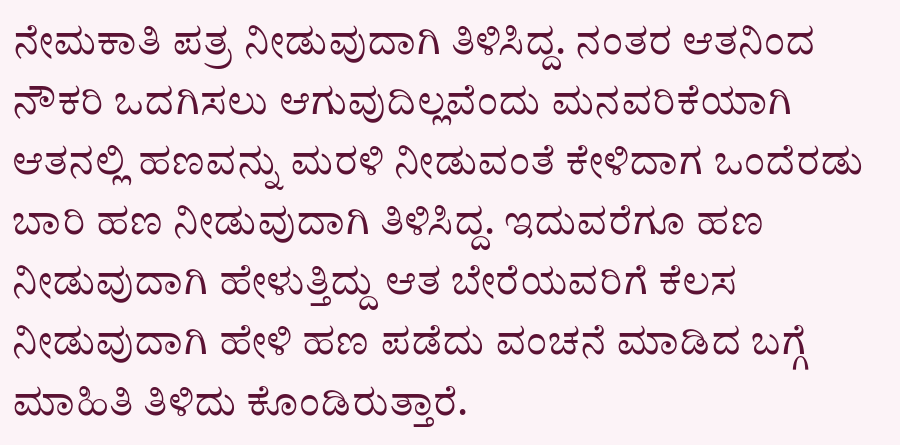ನೇಮಕಾತಿ ಪತ್ರ ನೀಡುವುದಾಗಿ ತಿಳಿಸಿದ್ದ. ನಂತರ ಆತನಿಂದ ನೌಕರಿ ಒದಗಿಸಲು ಆಗುವುದಿಲ್ಲವೆಂದು ಮನವರಿಕೆಯಾಗಿ ಆತನಲ್ಲಿ ಹಣವನ್ನು ಮರಳಿ ನೀಡುವಂತೆ ಕೇಳಿದಾಗ ಒಂದೆರಡು ಬಾರಿ ಹಣ ನೀಡುವುದಾಗಿ ತಿಳಿಸಿದ್ದ. ಇದುವರೆಗೂ ಹಣ ನೀಡುವುದಾಗಿ ಹೇಳುತ್ತಿದ್ದು ಆತ ಬೇರೆಯವರಿಗೆ ಕೆಲಸ ನೀಡುವುದಾಗಿ ಹೇಳಿ ಹಣ ಪಡೆದು ವಂಚನೆ ಮಾಡಿದ ಬಗ್ಗೆ ಮಾಹಿತಿ ತಿಳಿದು ಕೊಂಡಿರುತ್ತಾರೆ.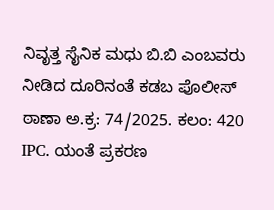ನಿವೃತ್ತ ಸೈನಿಕ ಮಧು ಬಿ.ಬಿ ಎಂಬವರು ನೀಡಿದ ದೂರಿನಂತೆ ಕಡಬ ಪೊಲೀಸ್ ಠಾಣಾ ಅ.ಕ್ರ: 74/2025. ಕಲಂ: 420 IPC. ಯಂತೆ ಪ್ರಕರಣ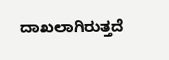ದಾಖಲಾಗಿರುತ್ತದೆ